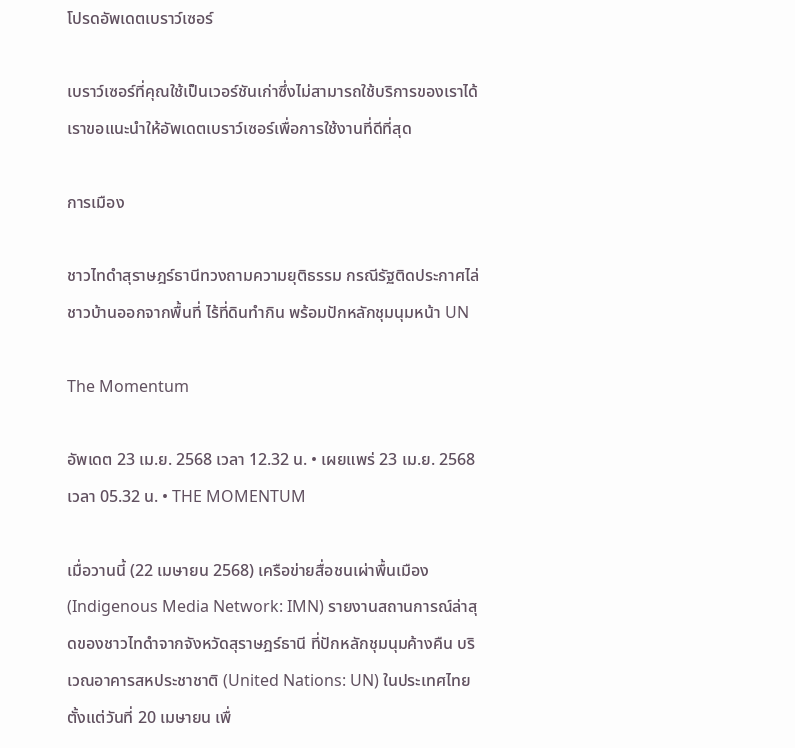โปรดอัพเดตเบราว์เซอร์

เบราว์เซอร์ที่คุณใช้เป็นเวอร์ชันเก่าซึ่งไม่สามารถใช้บริการของเราได้ เราขอแนะนำให้อัพเดตเบราว์เซอร์เพื่อการใช้งานที่ดีที่สุด

การเมือง

ชาวไทดำสุราษฎร์ธานีทวงถามความยุติธรรม กรณีรัฐติดประกาศไล่ชาวบ้านออกจากพื้นที่ ไร้ที่ดินทำกิน พร้อมปักหลักชุมนุมหน้า UN

The Momentum

อัพเดต 23 เม.ย. 2568 เวลา 12.32 น. • เผยแพร่ 23 เม.ย. 2568 เวลา 05.32 น. • THE MOMENTUM

เมื่อวานนี้ (22 เมษายน 2568) เครือข่ายสื่อชนเผ่าพื้นเมือง (Indigenous Media Network: IMN) รายงานสถานการณ์ล่าสุดของชาวไทดำจากจังหวัดสุราษฎร์ธานี ที่ปักหลักชุมนุมค้างคืน บริเวณอาคารสหประชาชาติ (United Nations: UN) ในประเทศไทย ตั้งแต่วันที่ 20 เมษายน เพื่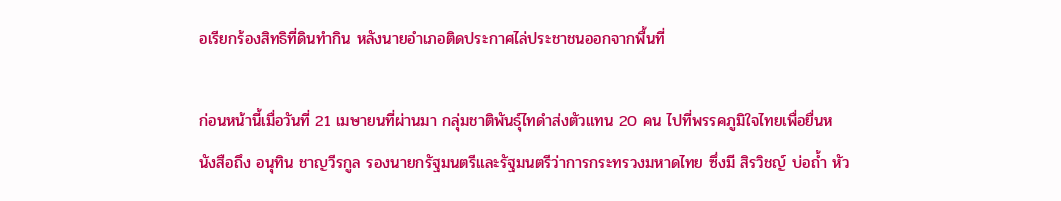อเรียกร้องสิทธิที่ดินทำกิน หลังนายอำเภอติดประกาศไล่ประชาชนออกจากพื้นที่

ก่อนหน้านี้เมื่อวันที่ 21 เมษายนที่ผ่านมา กลุ่มชาติพันธุ์ไทดำส่งตัวแทน 20 คน ไปที่พรรคภูมิใจไทยเพื่อยื่นหนังสือถึง อนุทิน ชาญวีรกูล รองนายกรัฐมนตรีและรัฐมนตรีว่าการกระทรวงมหาดไทย ซึ่งมี สิรวิชญ์ บ่อถ้ำ หัว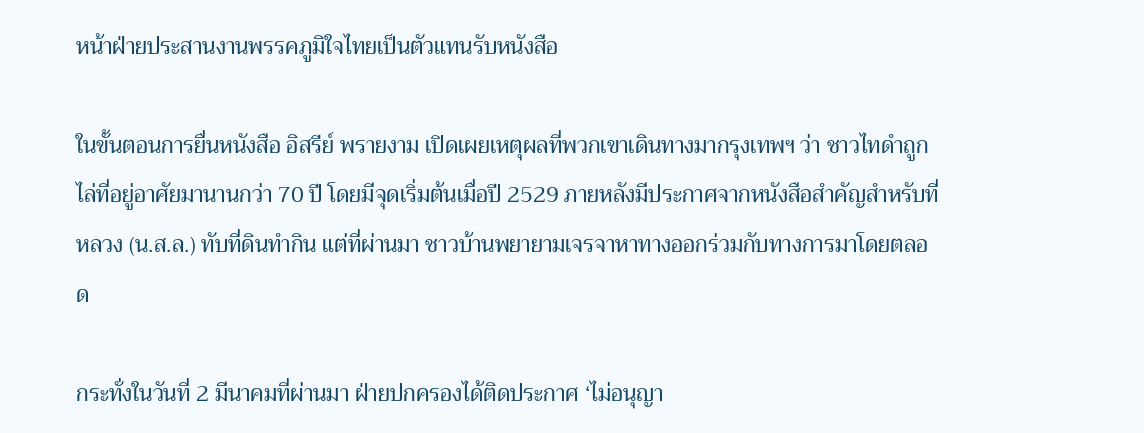หน้าฝ่ายประสานงานพรรคภูมิใจไทยเป็นตัวแทนรับหนังสือ

ในขั้นตอนการยื่นหนังสือ อิสรีย์ พรายงาม เปิดเผยเหตุผลที่พวกเขาเดินทางมากรุงเทพฯ ว่า ชาวไทดำถูกไล่ที่อยู่อาศัยมานานกว่า 70 ปี โดยมีจุดเริ่มต้นเมื่อปี 2529 ภายหลังมีประกาศจากหนังสือสำคัญสำหรับที่หลวง (น.ส.ล.) ทับที่ดินทำกิน แต่ที่ผ่านมา ชาวบ้านพยายามเจรจาหาทางออกร่วมกับทางการมาโดยตลอด

กระทั่งในวันที่ 2 มีนาคมที่ผ่านมา ฝ่ายปกครองได้ติดประกาศ ‘ไม่อนุญา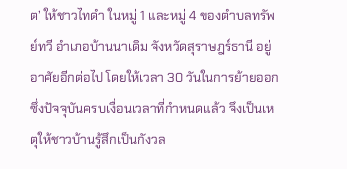ต’ ให้ชาวไทดำ ในหมู่ 1 และหมู่ 4 ของตำบลทรัพย์ทวี อำเภอบ้านนาเดิม จังหวัดสุราษฎร์ธานี อยู่อาศัยอีกต่อไป โดยให้เวลา 30 วันในการย้ายออก ซึ่งปัจจุบันครบเงื่อนเวลาที่กำหนดแล้ว จึงเป็นเหตุให้ชาวบ้านรู้สึกเป็นกังวล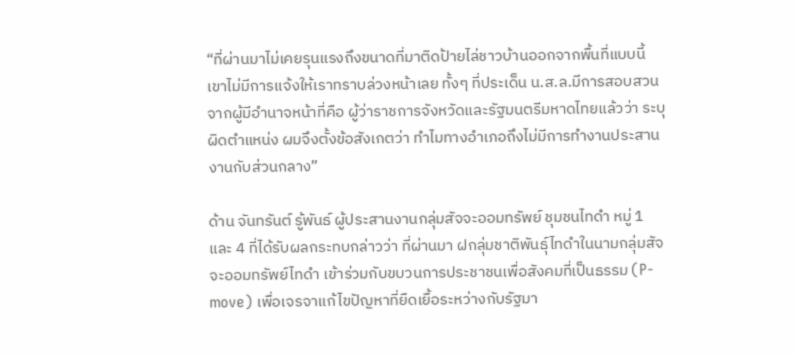“ที่ผ่านมาไม่เคยรุนแรงถึงขนาดที่มาติดป้ายไล่ชาวบ้านออกจากพื้นที่แบบนี้ เขาไม่มีการแจ้งให้เราทราบล่วงหน้าเลย ทั้งๆ ที่ประเด็น น.ส.ล.มีการสอบสวนจากผู้มีอำนาจหน้าที่คือ ผู้ว่าราชการจังหวัดและรัฐมนตรีมหาดไทยแล้วว่า ระบุผิดตำแหน่ง ผมจึงตั้งข้อสังเกตว่า ทำไมทางอำเภอถึงไม่มีการทำงานประสานงานกับส่วนกลาง”

ด้าน จันทรันต์ รู้พันธ์ ผู้ประสานงานกลุ่มสัจจะออมทรัพย์ ชุมชนไทดำ หมู่ 1 และ 4 ที่ได้รับผลกระทบกล่าวว่า ที่ผ่านมา ฝกลุ่มชาติพันธุ์ไทดำในนามกลุ่มสัจจะออมทรัพย์ไทดำ เข้าร่วมกับขบวนการประชาชนเพื่อสังคมที่เป็นธรรม (P-move) เพื่อเจรจาแก้ไขปัญหาที่ยืดเยื้อระหว่างกับรัฐมา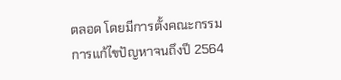ตลอด โดยมีการตั้งคณะกรรมการแก้ไขปัญหาจนถึงปี 2564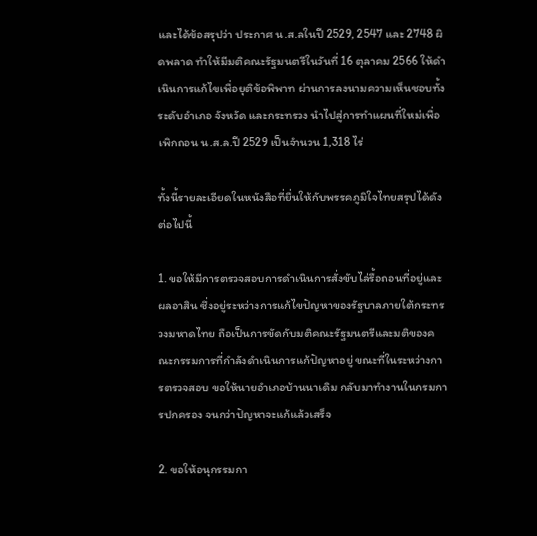และได้ข้อสรุปว่า ประกาศ น.ส.ลในปี 2529, 2547 และ 2748 ผิดพลาด ทำให้มีมติคณะรัฐมนตรีในวันที่ 16 ตุลาคม 2566 ให้ดำเนินการแก้ไขเพื่อยุติข้อพิพาท ผ่านการลงนามความเห็นชอบทั้งระดับอำเภอ จังหวัด และกระทรวง นำไปสู่การทำแผนที่ใหม่เพื่อเพิกถอน น.ส.ล.ปี 2529 เป็นจำนวน 1,318 ไร่

ทั้งนี้รายละเอียดในหนังสือที่ยื่นให้กับพรรคภูมิใจไทยสรุปได้ดังต่อไปนี้

1. ขอให้มีการตรวจสอบการดำเนินการสั่งขับไล่รื้อถอนที่อยู่และผลอาสิน ซึ่งอยู่ระหว่างการแก้ไขปัญหาของรัฐบาลภายใต้กระทรวงมหาดไทย ถือเป็นการขัดกับมติคณะรัฐมนตรีและมติของคณะกรรมการที่กำลังดำเนินการแก้ปัญหาอยู่ ขณะที่ในระหว่างการตรวจสอบ ขอให้นายอำเภอบ้านนาเดิม กลับมาทำงานในกรมการปกครอง จนกว่าปัญหาจะแก้แล้วเสร็จ

2. ขอให้อนุกรรมกา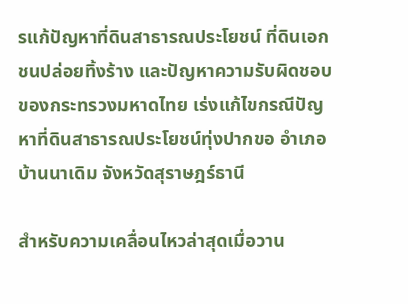รแก้ปัญหาที่ดินสาธารณประโยชน์ ที่ดินเอกชนปล่อยทิ้งร้าง และปัญหาความรับผิดชอบของกระทรวงมหาดไทย เร่งแก้ไขกรณีปัญหาที่ดินสาธารณประโยชน์ทุ่งปากขอ อำเภอบ้านนาเดิม จังหวัดสุราษฎร์ธานี

สำหรับความเคลื่อนไหวล่าสุดเมื่อวาน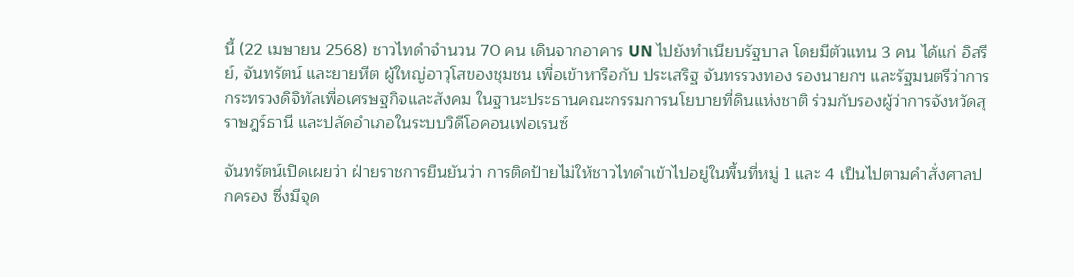นี้ (22 เมษายน 2568) ชาวไทดำจำนวน 70 คน เดินจากอาคาร UN ไปยังทำเนียบรัฐบาล โดยมีตัวแทน 3 คน ได้แก่ อิสรีย์, จันทรัตน์ และยายหีต ผู้ใหญ่อาวุโสของชุมชน เพื่อเข้าหารือกับ ประเสริฐ จันทรรวงทอง รองนายกฯ และรัฐมนตรีว่าการกระทรวงดิจิทัลเพื่อเศรษฐกิจและสังคม ในฐานะประธานคณะกรรมการนโยบายที่ดินแห่งชาติ ร่วมกับรองผู้ว่าการจังหวัดสุราษฎร์ธานี และปลัดอำเภอในระบบวิดีโอคอนเฟอเรนซ์

จันทรัตน์เปิดเผยว่า ฝ่ายราชการยืนยันว่า การติดป้ายไม่ให้ชาวไทดำเข้าไปอยู่ในพื้นที่หมู่ 1 และ 4 เป็นไปตามคำสั่งศาลปกครอง ซึ่งมีจุด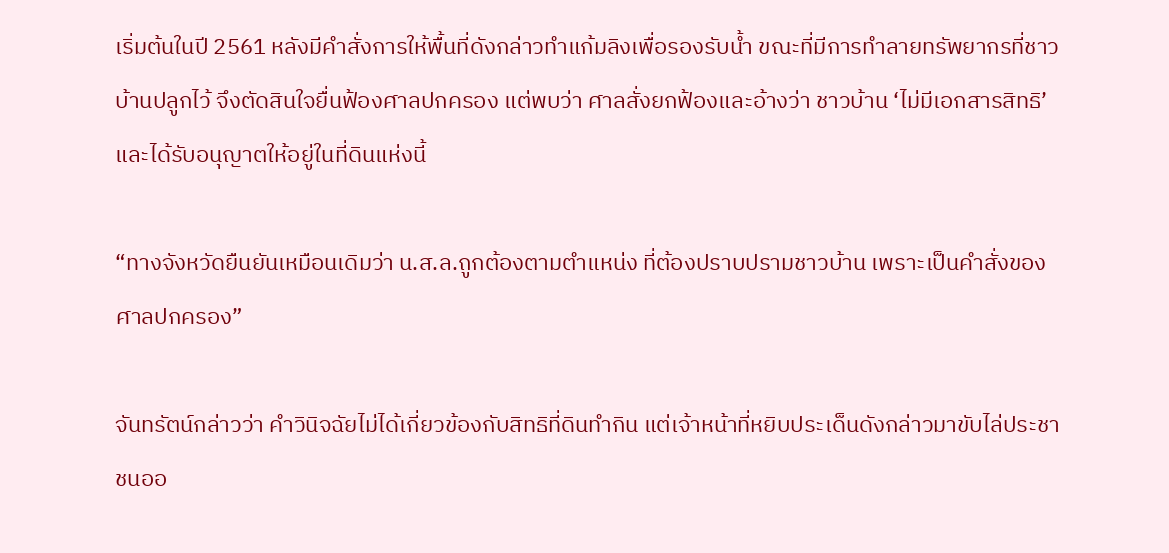เริ่มต้นในปี 2561 หลังมีคำสั่งการให้พื้นที่ดังกล่าวทำแก้มลิงเพื่อรองรับน้ำ ขณะที่มีการทำลายทรัพยากรที่ชาวบ้านปลูกไว้ จึงตัดสินใจยื่นฟ้องศาลปกครอง แต่พบว่า ศาลสั่งยกฟ้องและอ้างว่า ชาวบ้าน ‘ไม่มีเอกสารสิทธิ’ และได้รับอนุญาตให้อยู่ในที่ดินแห่งนี้

“ทางจังหวัดยืนยันเหมือนเดิมว่า น.ส.ล.ถูกต้องตามตำแหน่ง ที่ต้องปราบปรามชาวบ้าน เพราะเป็นคำสั่งของศาลปกครอง”

จันทรัตน์กล่าวว่า คำวินิจฉัยไม่ได้เกี่ยวข้องกับสิทธิที่ดินทำกิน แต่เจ้าหน้าที่หยิบประเด็นดังกล่าวมาขับไล่ประชาชนออ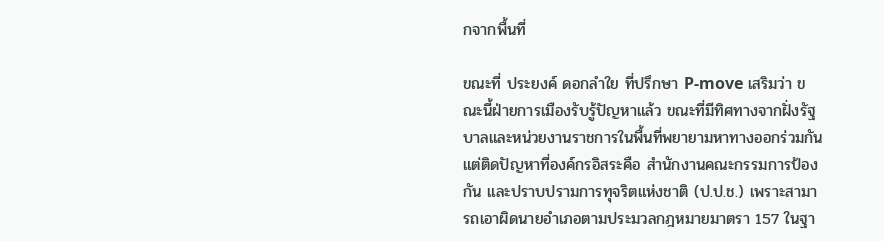กจากพื้นที่

ขณะที่ ประยงค์ ดอกลำใย ที่ปรึกษา P-move เสริมว่า ขณะนี้ฝ่ายการเมืองรับรู้ปัญหาแล้ว ขณะที่มีทิศทางจากฝั่งรัฐบาลและหน่วยงานราชการในพื้นที่พยายามหาทางออกร่วมกัน แต่ติดปัญหาที่องค์กรอิสระคือ สำนักงานคณะกรรมการป้องกัน และปราบปรามการทุจริตแห่งชาติ (ป.ป.ช.) เพราะสามารถเอาผิดนายอำเภอตามประมวลกฎหมายมาตรา 157 ในฐา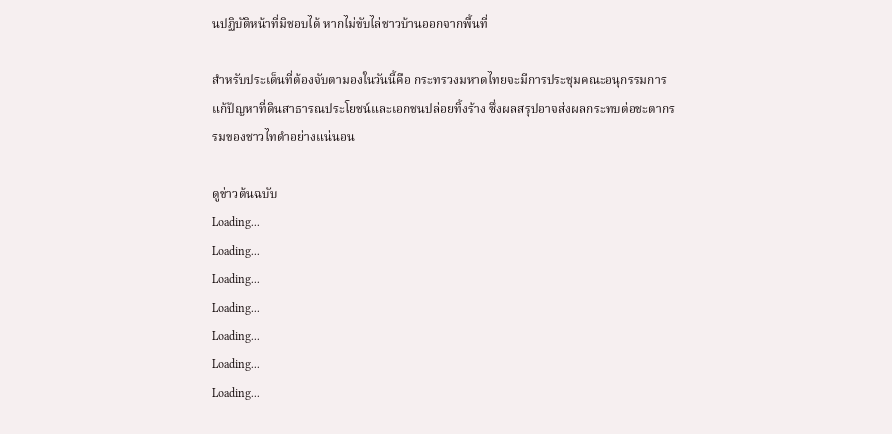นปฏิบัติหน้าที่มิชอบได้ หากไม่ขับไล่ชาวบ้านออกจากพื้นที่

สำหรับประเด็นที่ต้องจับตามองในวันนี้คือ กระทรวงมหาดไทยจะมีการประชุมคณะอนุกรรมการแก้ปัญหาที่ดินสาธารณประโยชน์และเอกชนปล่อยทิ้งร้าง ซึ่งผลสรุปอาจส่งผลกระทบต่อชะตากรรมของชาวไทดำอย่างแน่นอน

ดูข่าวต้นฉบับ
Loading...
Loading...
Loading...
Loading...
Loading...
Loading...
Loading...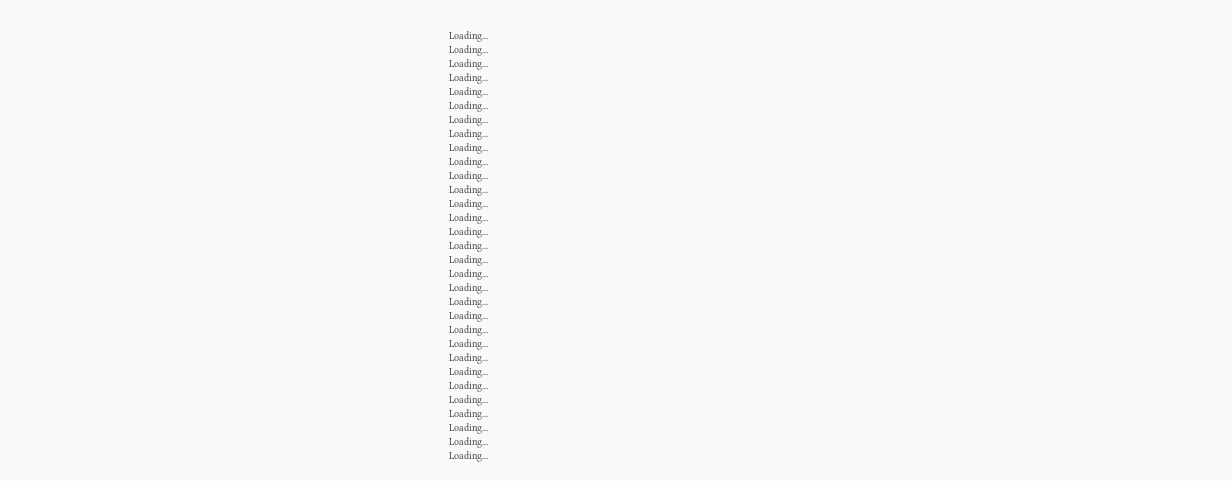Loading...
Loading...
Loading...
Loading...
Loading...
Loading...
Loading...
Loading...
Loading...
Loading...
Loading...
Loading...
Loading...
Loading...
Loading...
Loading...
Loading...
Loading...
Loading...
Loading...
Loading...
Loading...
Loading...
Loading...
Loading...
Loading...
Loading...
Loading...
Loading...
Loading...
Loading...